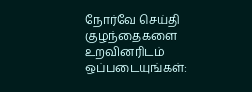நோர்வே செய்தி
குழந்தைகளை உறவினரிடம் ஒப்படையுங்கள்: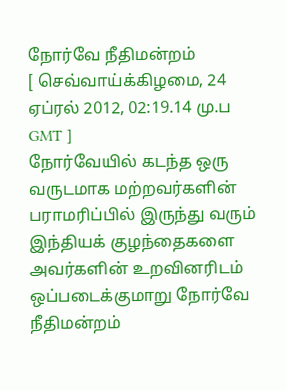நோர்வே நீதிமன்றம்
[ செவ்வாய்க்கிழமை, 24 ஏப்ரல் 2012, 02:19.14 மு.ப GMT ]
நோர்வேயில் கடந்த ஒரு வருடமாக மற்றவர்களின் பராமரிப்பில் இருந்து வரும் இந்தியக் குழந்தைகளை அவர்களின் உறவினரிடம் ஒப்படைக்குமாறு நோர்வே நீதிமன்றம்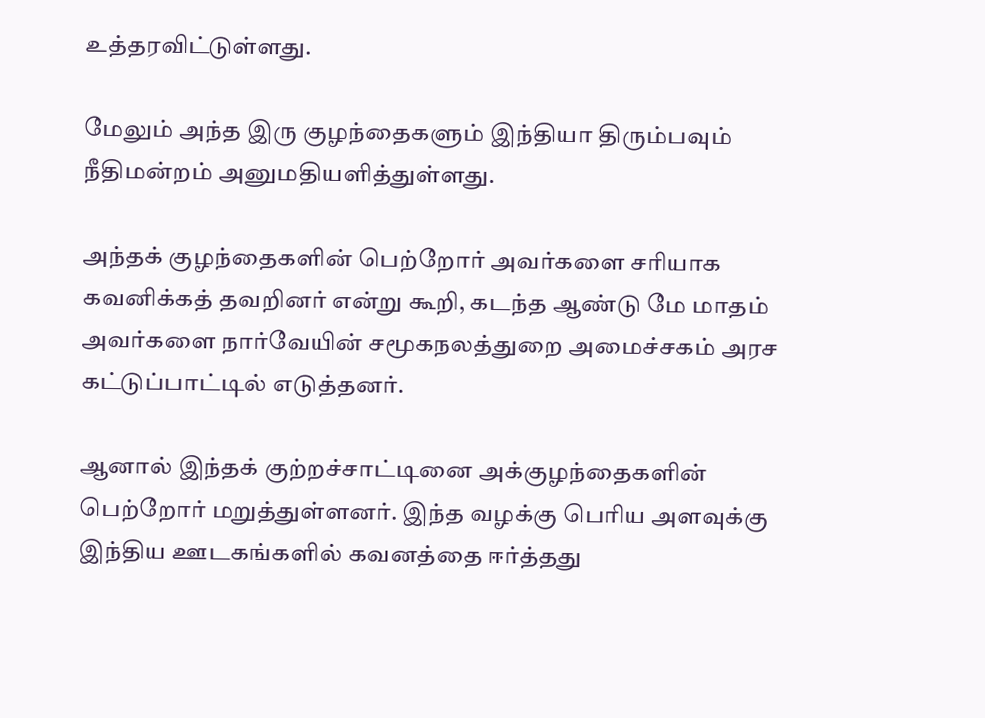உத்தரவிட்டுள்ளது.

மேலும் அந்த இரு குழந்தைகளும் இந்தியா திரும்பவும் நீதிமன்றம் அனுமதியளித்துள்ளது.

அந்தக் குழந்தைகளின் பெற்றோர் அவர்களை சரியாக கவனிக்கத் தவறினர் என்று கூறி, கடந்த ஆண்டு மே மாதம் அவர்களை நார்வேயின் சமூகநலத்துறை அமைச்சகம் அரச கட்டுப்பாட்டில் எடுத்தனர்.

ஆனால் இந்தக் குற்றச்சாட்டினை அக்குழந்தைகளின் பெற்றோர் மறுத்துள்ளனர். இந்த வழக்கு பெரிய அளவுக்கு இந்திய ஊடகங்களில் கவனத்தை ஈர்த்தது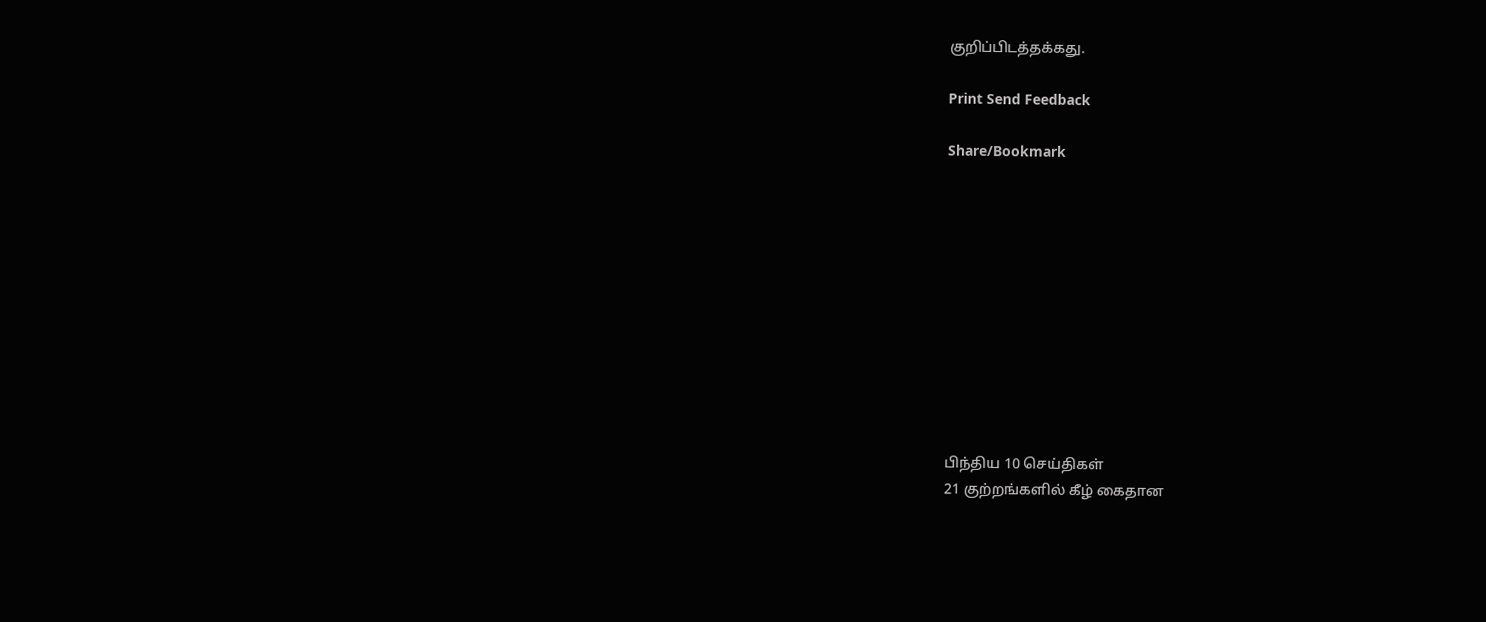குறிப்பிடத்தக்கது.

Print Send Feedback

Share/Bookmark











பிந்திய 10 செய்திகள்
21 குற்றங்களில் கீழ் கைதான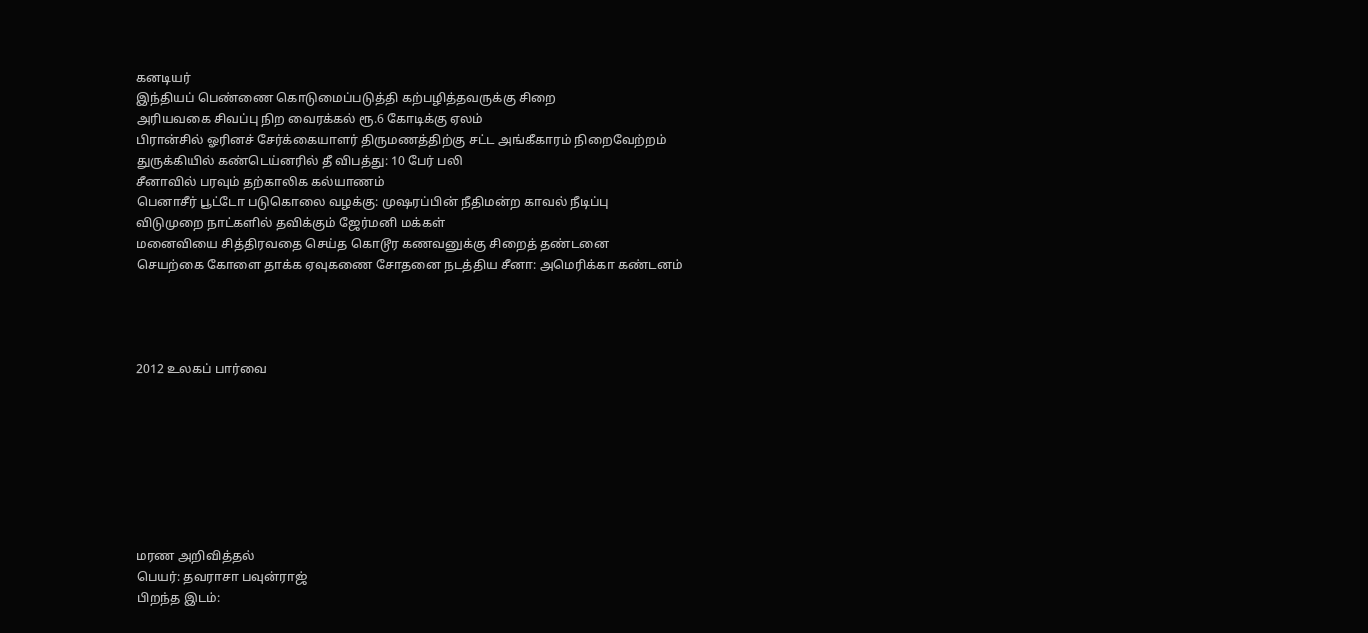கனடியர்
இந்தியப் பெண்ணை கொடுமைப்படுத்தி கற்பழித்தவருக்கு சிறை
அரியவகை சிவப்பு நிற வைரக்கல் ரூ.6 கோடிக்கு ஏலம்
பிரான்சில் ஓரினச் சேர்க்கையாளர் திருமணத்திற்கு சட்ட அங்கீகாரம் நிறைவேற்றம்
துருக்கியில் கண்டெய்னரில் தீ விபத்து: 10 பேர் பலி
சீனாவில் பரவும் தற்காலிக கல்யாணம்
பெனாசீர் பூட்டோ படுகொலை வழக்கு: முஷரப்பின் நீதிமன்ற காவல் நீடிப்பு
விடுமுறை நாட்களில் தவிக்கும் ஜேர்மனி மக்கள்
மனைவியை சித்திரவதை செய்த கொடூர கணவனுக்கு சிறைத் தண்டனை
செயற்கை கோளை தாக்க ஏவுகணை சோதனை நடத்திய சீனா: அமெரிக்கா கண்டனம்




2012 உலகப் பார்வை








மரண அறிவித்தல்
பெயர்: தவராசா பவுன்ராஜ்
பிறந்த இடம்: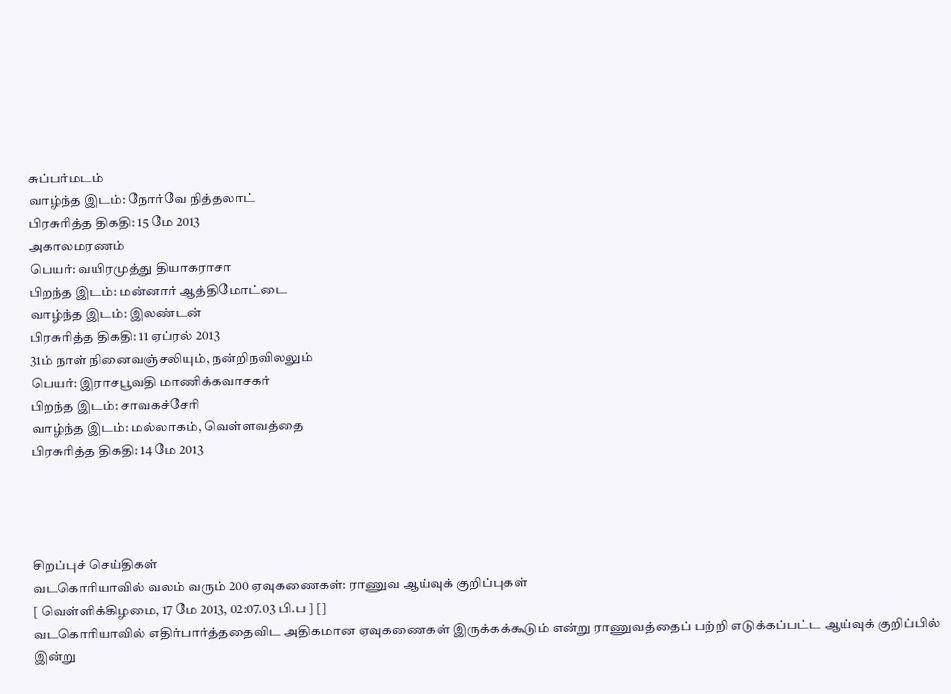சுப்பர்மடம்
வாழ்ந்த இடம்: நோர்வே நித்தலாட்
பிரசுரித்த திகதி: 15 மே 2013
அகாலமரணம்
பெயர்: வயிரமுத்து தியாகராசா
பிறந்த இடம்: மன்னார் ஆத்திமோட்டை
வாழ்ந்த இடம்: இலண்டன்
பிரசுரித்த திகதி: 11 ஏப்ரல் 2013
31ம் நாள் நினைவஞ்சலியும், நன்றிநவிலலும்
பெயர்: இராசபூவதி மாணிக்கவாசகர்
பிறந்த இடம்: சாவகச்சேரி
வாழ்ந்த இடம்: மல்லாகம், வெள்ளவத்தை
பிரசுரித்த திகதி: 14 மே 2013




சிறப்புச் செய்திகள்
வடகொரியாவில் வலம் வரும் 200 ஏவுகணைகள்: ராணுவ ஆய்வுக் குறிப்புகள்
[ வெள்ளிக்கிழமை, 17 மே 2013, 02:07.03 பி.ப ] []
வடகொரியாவில் எதிர்பார்த்ததைவிட அதிகமான ஏவுகணைகள் இருக்கக்கூடும் என்று ராணுவத்தைப் பற்றி எடுக்கப்பட்ட ஆய்வுக் குறிப்பில் இன்று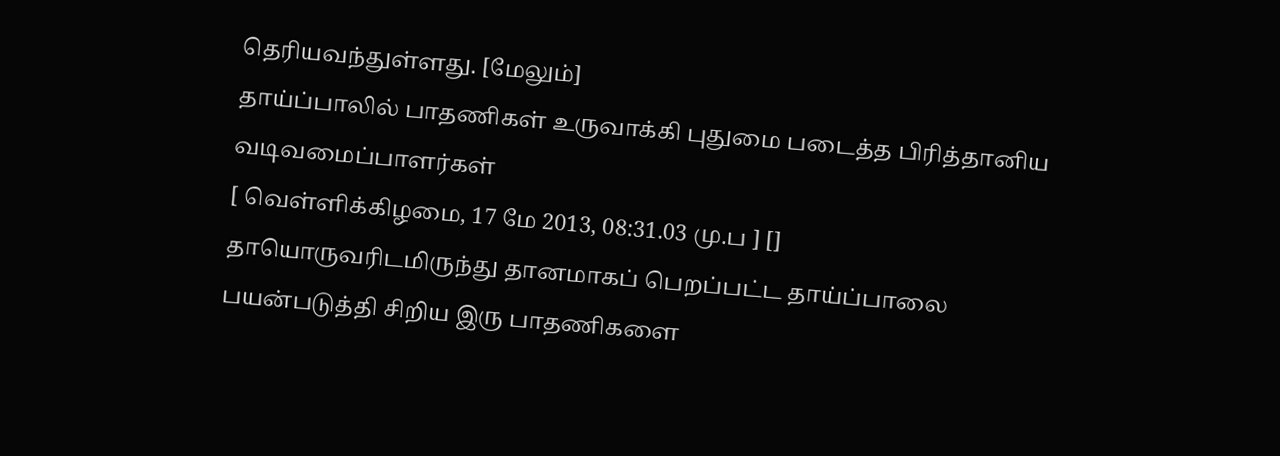தெரியவந்துள்ளது. [மேலும்]
தாய்ப்பாலில் பாதணிகள் உருவாக்கி புதுமை படைத்த பிரித்தானிய வடிவமைப்பாளர்கள்
[ வெள்ளிக்கிழமை, 17 மே 2013, 08:31.03 மு.ப ] []
தாயொருவரிடமிருந்து தானமாகப் பெறப்பட்ட தாய்ப்பாலை பயன்படுத்தி சிறிய இரு பாதணிகளை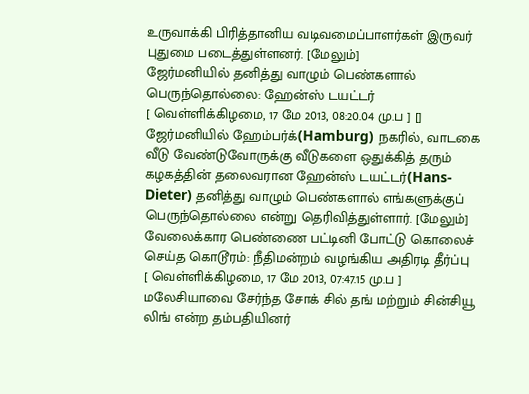உருவாக்கி பிரித்தானிய வடிவமைப்பாளர்கள் இருவர் புதுமை படைத்துள்ளனர். [மேலும்]
ஜேர்மனியில் தனித்து வாழும் பெண்களால் பெருந்தொல்லை: ஹேன்ஸ் டயட்டர்
[ வெள்ளிக்கிழமை, 17 மே 2013, 08:20.04 மு.ப ] []
ஜேர்மனியில் ஹேம்பர்க்(Hamburg) நகரில், வாடகை வீடு வேண்டுவோருக்கு வீடுகளை ஒதுக்கித் தரும் கழகத்தின் தலைவரான ஹேன்ஸ் டயட்டர்(Hans-Dieter) தனித்து வாழும் பெண்களால் எங்களுக்குப் பெருந்தொல்லை என்று தெரிவித்துள்ளார். [மேலும்]
வேலைக்கார பெண்ணை பட்டினி போட்டு கொலைச் செய்த கொடூரம்: நீதிமன்றம் வழங்கிய அதிரடி தீர்ப்பு
[ வெள்ளிக்கிழமை, 17 மே 2013, 07:47.15 மு.ப ]
மலேசியாவை சேர்ந்த சோக் சில் தங் மற்றும் சின்சியூ லிங் என்ற தம்பதியினர்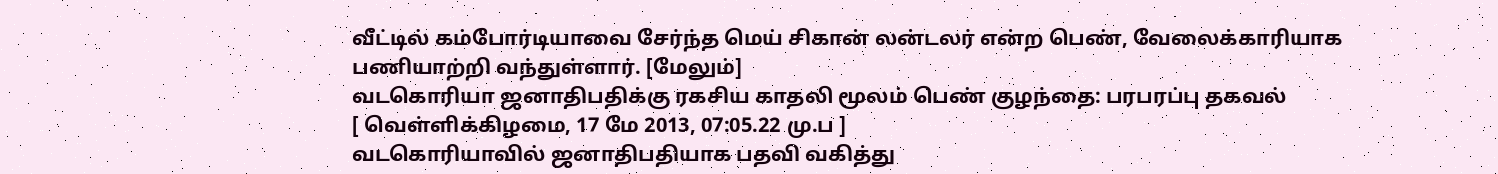வீட்டில் கம்போர்டியாவை சேர்ந்த மெய் சிகான் லன்டலர் என்ற பெண், வேலைக்காரியாக பணியாற்றி வந்துள்ளார். [மேலும்]
வடகொரியா ஜனாதிபதிக்கு ரகசிய காதலி மூலம் பெண் குழந்தை: பரபரப்பு தகவல்
[ வெள்ளிக்கிழமை, 17 மே 2013, 07:05.22 மு.ப ]
வடகொரியாவில் ஜனாதிபதியாக பதவி வகித்து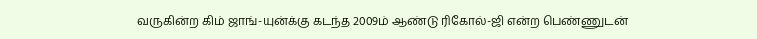வருகின்ற கிம் ஜாங்-யுன்க்கு கடந்த 2009ம் ஆண்டு ரிகோல்-ஜி என்ற பெண்ணுடன்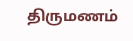திருமணம்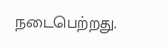நடைபெற்றது.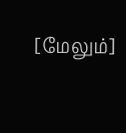[மேலும்]